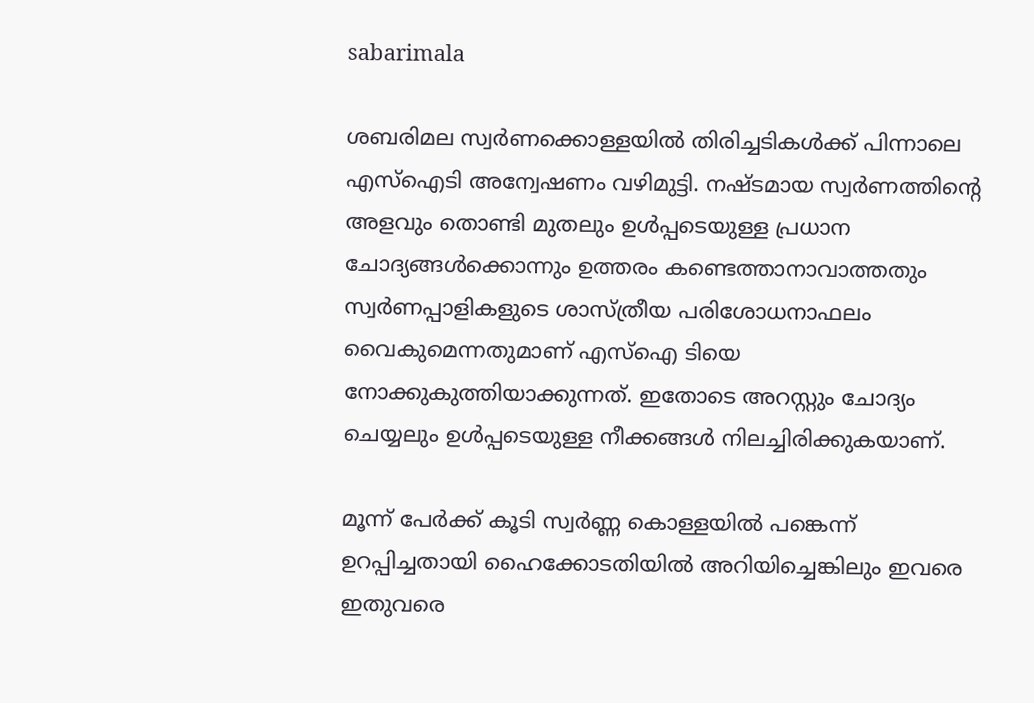sabarimala

ശബരിമല സ്വർണക്കൊള്ളയിൽ തിരിച്ചടികൾക്ക് പിന്നാലെ എസ്ഐടി അന്വേഷണം വഴിമുട്ടി. നഷ്ടമായ സ്വർണത്തിന്റെ അളവും തൊണ്ടി മുതലും ഉൾപ്പടെയുള്ള പ്രധാന ചോദ്യങ്ങൾക്കൊന്നും ഉത്തരം കണ്ടെത്താനാവാത്തതും സ്വർണപ്പാളികളുടെ ശാസ്ത്രീയ പരിശോധനാഫലം വൈകുമെന്നതുമാണ് എസ്ഐ ടിയെ നോക്കുകുത്തിയാക്കുന്നത്. ഇതോടെ അറസ്റ്റും ചോദ്യം ചെയ്യലും ഉൾപ്പടെയുള്ള നീക്കങ്ങൾ നിലച്ചിരിക്കുകയാണ്.

മൂന്ന് പേർക്ക് കൂടി സ്വർണ്ണ കൊള്ളയിൽ പങ്കെന്ന് ഉറപ്പിച്ചതായി ഹൈക്കോടതിയിൽ അറിയിച്ചെങ്കിലും ഇവരെ ഇതുവരെ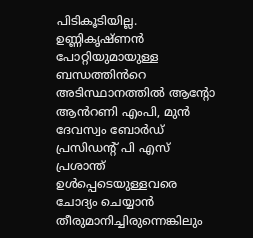പിടികൂടിയില്ല. ഉണ്ണികൃഷ്ണൻ പോറ്റിയുമായുള്ള ബന്ധത്തിൻറെ അടിസ്ഥാനത്തിൽ ആന്റോ ആൻറണി എംപി, മുൻ ദേവസ്വം ബോർഡ് പ്രസിഡന്‍റ് പി എസ് പ്രശാന്ത് ഉൾപ്പെടെയുള്ളവരെ ചോദ്യം ചെയ്യാൻ തീരുമാനിച്ചിരുന്നെങ്കിലും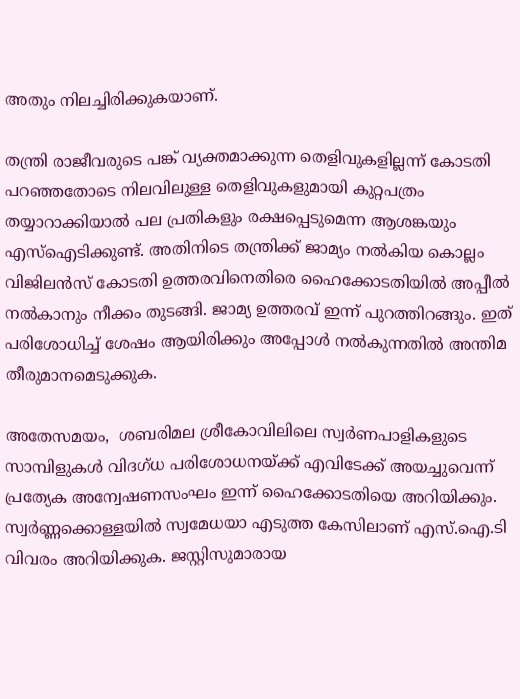അതും നിലച്ചിരിക്കുകയാണ്.

തന്ത്രി രാജീവരുടെ പങ്ക് വ്യക്തമാക്കുന്ന തെളിവുകളില്ലന്ന് കോടതി പറഞ്ഞതോടെ നിലവിലുള്ള തെളിവുകളുമായി കുറ്റപത്രം തയ്യാറാക്കിയാൽ പല പ്രതികളും രക്ഷപ്പെടുമെന്ന ആശങ്കയും എസ്ഐടിക്കുണ്ട്. അതിനിടെ തന്ത്രിക്ക് ജാമ്യം നൽകിയ കൊല്ലം വിജിലൻസ് കോടതി ഉത്തരവിനെതിരെ ഹൈക്കോടതിയിൽ അപ്പീൽ നൽകാനും നീക്കം തുടങ്ങി. ജാമ്യ ഉത്തരവ് ഇന്ന് പുറത്തിറങ്ങും. ഇത് പരിശോധിച്ച് ശേഷം ആയിരിക്കും അപ്പോൾ നൽകുന്നതിൽ അന്തിമ തീരുമാനമെടുക്കുക.

അതേസമയം,  ശബരിമല ശ്രീകോവിലിലെ സ്വർണപാളികളുടെ സാമ്പിളുകൾ വിദഗ്ധ പരിശോധനയ്ക്ക് എവിടേക്ക് അയച്ചുവെന്ന് പ്രത്യേക അന്വേഷണസംഘം ഇന്ന് ഹൈക്കോടതിയെ അറിയിക്കും. സ്വർണ്ണക്കൊള്ളയിൽ സ്വമേധയാ എടുത്ത കേസിലാണ് എസ്.ഐ.ടി വിവരം അറിയിക്കുക. ജസ്റ്റിസുമാരായ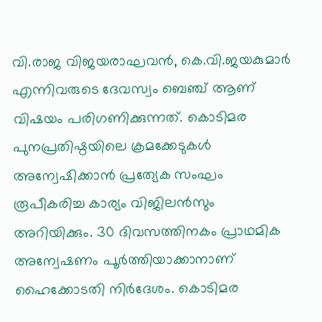വി.രാജ വിജയരാഘവൻ, കെ.വി.ജയകുമാർ എന്നിവരുടെ ദേവസ്വം ബെഞ്ച് ആണ് വിഷയം പരിഗണിക്കുന്നത്. കൊടിമര പുനപ്രതിഷ്ഠയിലെ ക്രമക്കേടുകൾ അന്വേഷിക്കാൻ പ്രത്യേക സംഘം രൂപീകരിച്ച കാര്യം വിജിലൻസും അറിയിക്കും. 30 ദിവസത്തിനകം പ്രാഥമിക അന്വേഷണം പൂർത്തിയാക്കാനാണ് ഹൈക്കോടതി നിർദേശം. കൊടിമര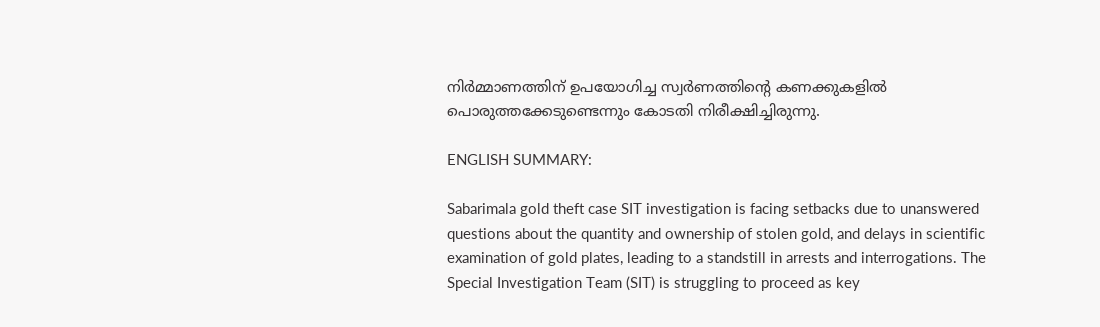നിർമ്മാണത്തിന് ഉപയോഗിച്ച സ്വർണത്തിന്റെ കണക്കുകളിൽ പൊരുത്തക്കേടുണ്ടെന്നും കോടതി നിരീക്ഷിച്ചിരുന്നു.

ENGLISH SUMMARY:

Sabarimala gold theft case SIT investigation is facing setbacks due to unanswered questions about the quantity and ownership of stolen gold, and delays in scientific examination of gold plates, leading to a standstill in arrests and interrogations. The Special Investigation Team (SIT) is struggling to proceed as key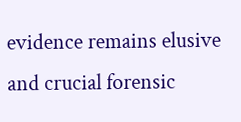evidence remains elusive and crucial forensic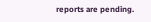reports are pending.